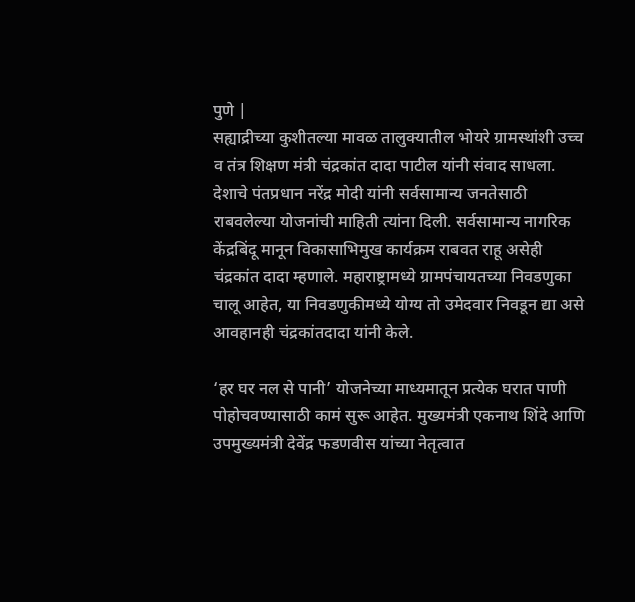पुणे |
सह्याद्रीच्या कुशीतल्या मावळ तालुक्यातील भोयरे ग्रामस्थांशी उच्च व तंत्र शिक्षण मंत्री चंद्रकांत दादा पाटील यांनी संवाद साधला. देशाचे पंतप्रधान नरेंद्र मोदी यांनी सर्वसामान्य जनतेसाठी राबवलेल्या योजनांची माहिती त्यांना दिली. सर्वसामान्य नागरिक केंद्रबिंदू मानून विकासाभिमुख कार्यक्रम राबवत राहू असेही चंद्रकांत दादा म्हणाले. महाराष्ट्रामध्ये ग्रामपंचायतच्या निवडणुका चालू आहेत, या निवडणुकीमध्ये योग्य तो उमेदवार निवडून द्या असे आवहानही चंद्रकांतदादा यांनी केले.

‘हर घर नल से पानी’ योजनेच्या माध्यमातून प्रत्येक घरात पाणी पोहोचवण्यासाठी कामं सुरू आहेत. मुख्यमंत्री एकनाथ शिंदे आणि उपमुख्यमंत्री देवेंद्र फडणवीस यांच्या नेतृत्वात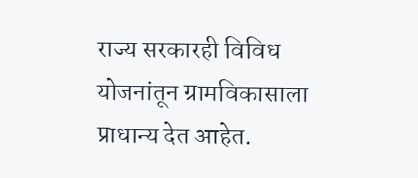राज्य सरकारही विविध योजनांतून ग्रामविकासाला प्राधान्य देत आहेत.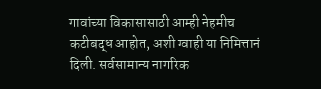गावांच्या विकासासाठी आम्ही नेहमीच कटीबद्ध आहोत, अशी ग्वाही या निमित्तानं दिली. सर्वसामान्य नागरिक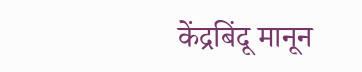केंद्रबिंदू मानून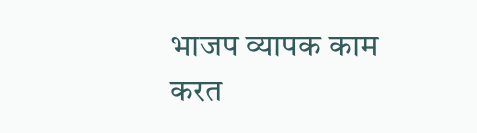भाजप व्यापक काम करत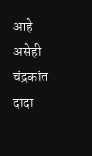आहे असेही चंद्रकांत दादा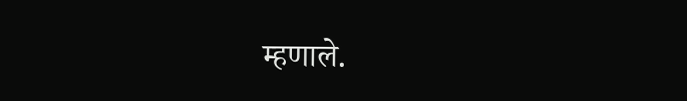म्हणाले.